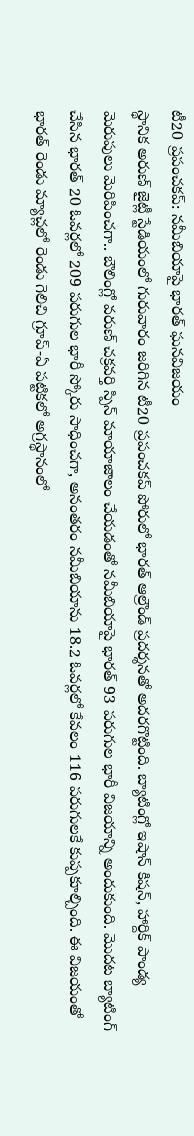టీ20 ప్రపంచకప్: నమీబియాపై భారత్ ఘనవిజయం
స్థానిక అరుణ్ జైట్లీ స్టేడియంలో గురువారం జరిగిన టీ20 ప్రపంచకప్ పోరులో భారత్ ఆల్రౌండ్ ప్రదర్శనతో అదరగొట్టింది. బ్యాటింగ్లో ఇషాన్ కిషన్, హార్దిక్ పాండ్య మెరుపులు మెరిపించగా.. బౌలింగ్లో వరుణ్ చక్రవర్తి స్పిన్ మాయాజాలం చేయడంతో నమీబియాపై భారత్ 93 పరుగుల భారీ విజయాన్ని అందుకుంది. మొదట బ్యాటింగ్ చేసిన భారత్ 20 ఓవర్లలో 209 పరుగుల భారీ స్కోరు సాధించగా, అనంతరం నమీబియాను 18.2 ఓవర్లలో కేవలం 116 పరుగులకే కుప్పకూల్చింది. ఈ విజయంతో భారత్ రెండు మ్యాచ్లలో రెండు గెలిచి గ్రూప్-ఏ పట్టికలో అగ్రస్థానంలో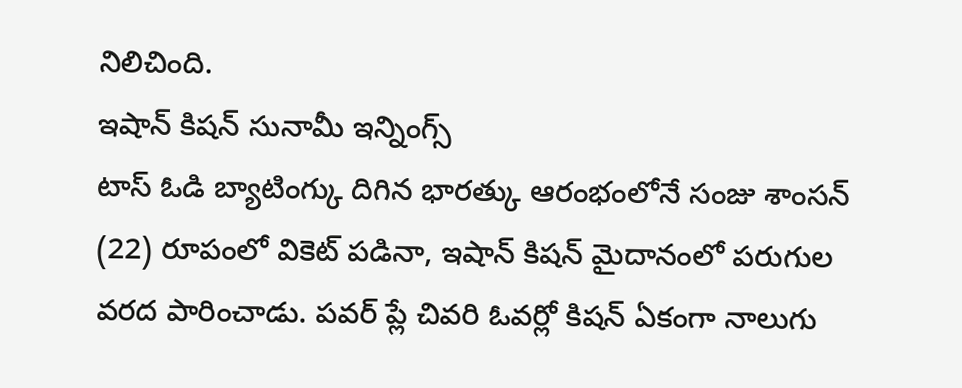నిలిచింది.
ఇషాన్ కిషన్ సునామీ ఇన్నింగ్స్
టాస్ ఓడి బ్యాటింగ్కు దిగిన భారత్కు ఆరంభంలోనే సంజు శాంసన్ (22) రూపంలో వికెట్ పడినా, ఇషాన్ కిషన్ మైదానంలో పరుగుల వరద పారించాడు. పవర్ ప్లే చివరి ఓవర్లో కిషన్ ఏకంగా నాలుగు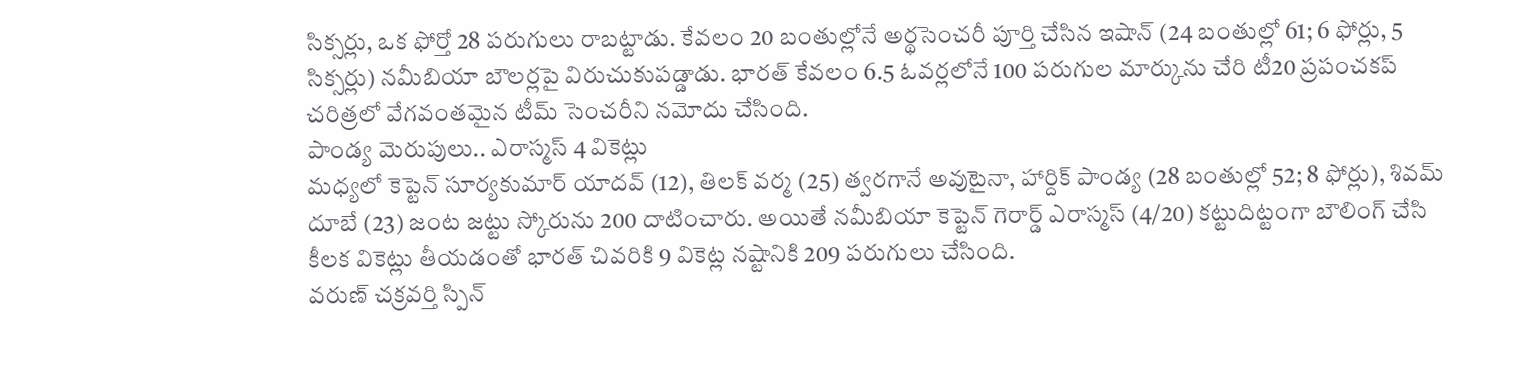సిక్సర్లు, ఒక ఫోర్తో 28 పరుగులు రాబట్టాడు. కేవలం 20 బంతుల్లోనే అర్థసెంచరీ పూర్తి చేసిన ఇషాన్ (24 బంతుల్లో 61; 6 ఫోర్లు, 5 సిక్సర్లు) నమీబియా బౌలర్లపై విరుచుకుపడ్డాడు. భారత్ కేవలం 6.5 ఓవర్లలోనే 100 పరుగుల మార్కును చేరి టీ20 ప్రపంచకప్ చరిత్రలో వేగవంతమైన టీమ్ సెంచరీని నమోదు చేసింది.
పాండ్య మెరుపులు.. ఎరాస్మస్ 4 వికెట్లు
మధ్యలో కెప్టెన్ సూర్యకుమార్ యాదవ్ (12), తిలక్ వర్మ (25) త్వరగానే అవుటైనా, హార్దిక్ పాండ్య (28 బంతుల్లో 52; 8 ఫోర్లు), శివమ్ దూబే (23) జంట జట్టు స్కోరును 200 దాటించారు. అయితే నమీబియా కెప్టెన్ గెరార్డ్ ఎరాస్మస్ (4/20) కట్టుదిట్టంగా బౌలింగ్ చేసి కీలక వికెట్లు తీయడంతో భారత్ చివరికి 9 వికెట్ల నష్టానికి 209 పరుగులు చేసింది.
వరుణ్ చక్రవర్తి స్పిన్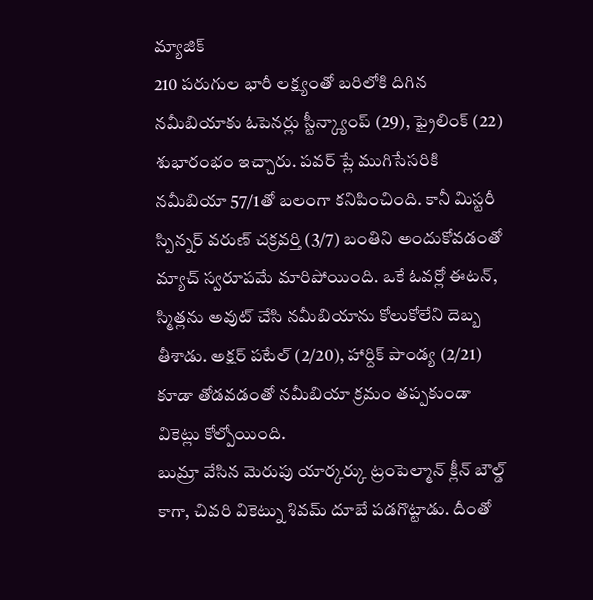మ్యాజిక్
210 పరుగుల భారీ లక్ష్యంతో బరిలోకి దిగిన నమీబియాకు ఓపెనర్లు స్టీన్క్యాంప్ (29), ఫ్రైలింక్ (22) శుభారంభం ఇచ్చారు. పవర్ ప్లే ముగిసేసరికి నమీబియా 57/1తో బలంగా కనిపించింది. కానీ మిస్టరీ స్పిన్నర్ వరుణ్ చక్రవర్తి (3/7) బంతిని అందుకోవడంతో మ్యాచ్ స్వరూపమే మారిపోయింది. ఒకే ఓవర్లో ఈటన్, స్మిత్లను అవుట్ చేసి నమీబియాను కోలుకోలేని దెబ్బ తీశాడు. అక్షర్ పటేల్ (2/20), హార్దిక్ పాండ్య (2/21) కూడా తోడవడంతో నమీబియా క్రమం తప్పకుండా వికెట్లు కోల్పోయింది.
బుమ్రా వేసిన మెరుపు యార్కర్కు ట్రంపెల్మాన్ క్లీన్ బౌల్డ్ కాగా, చివరి వికెట్ను శివమ్ దూబే పడగొట్టాడు. దీంతో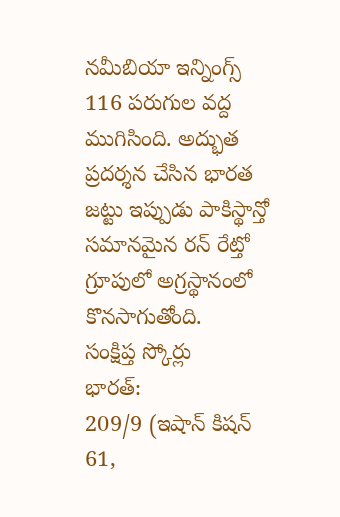నమీబియా ఇన్నింగ్స్ 116 పరుగుల వద్ద ముగిసింది. అద్భుత ప్రదర్శన చేసిన భారత జట్టు ఇప్పుడు పాకిస్థాన్తో సమానమైన రన్ రేట్తో గ్రూపులో అగ్రస్థానంలో కొనసాగుతోంది.
సంక్షిప్త స్కోర్లు
భారత్:
209/9 (ఇషాన్ కిషన్ 61,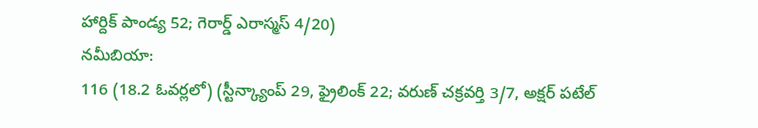హార్దిక్ పాండ్య 52; గెరార్డ్ ఎరాస్మస్ 4/20)
నమీబియా:
116 (18.2 ఓవర్లలో) (స్టీన్క్యాంప్ 29, ఫ్రైలింక్ 22; వరుణ్ చక్రవర్తి 3/7, అక్షర్ పటేల్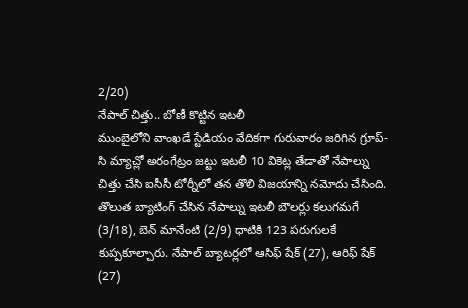2/20)
నేపాల్ చిత్తు.. బోణీ కొట్టిన ఇటలీ
ముంబైలోని వాంఖడే స్టేడియం వేదికగా గురువారం జరిగిన గ్రూప్-సి మ్యాచ్లో అరంగేట్రం జట్టు ఇటలీ 10 వికెట్ల తేడాతో నేపాల్ను చిత్తు చేసి ఐసీసీ టోర్నీలో తన తొలి విజయాన్ని నమోదు చేసింది. తొలుత బ్యాటింగ్ చేసిన నేపాల్ను ఇటలీ బౌలర్లు కలుగమగే (3/18), బెన్ మానేంటి (2/9) ధాటికి 123 పరుగులకే కుప్పకూల్చారు. నేపాల్ బ్యాటర్లలో ఆసిఫ్ షేక్ (27), ఆరిఫ్ షేక్ (27)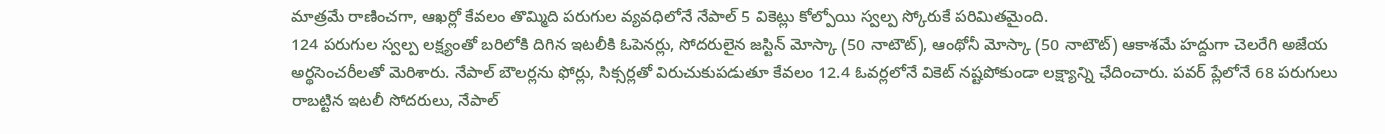మాత్రమే రాణించగా, ఆఖర్లో కేవలం తొమ్మిది పరుగుల వ్యవధిలోనే నేపాల్ 5 వికెట్లు కోల్పోయి స్వల్ప స్కోరుకే పరిమితమైంది.
124 పరుగుల స్వల్ప లక్ష్యంతో బరిలోకి దిగిన ఇటలీకి ఓపెనర్లు, సోదరులైన జస్టిన్ మోస్కా (50 నాటౌట్), ఆంథోనీ మోస్కా (50 నాటౌట్) ఆకాశమే హద్దుగా చెలరేగి అజేయ అర్థసెంచరీలతో మెరిశారు. నేపాల్ బౌలర్లను ఫోర్లు, సిక్సర్లతో విరుచుకుపడుతూ కేవలం 12.4 ఓవర్లలోనే వికెట్ నష్టపోకుండా లక్ష్యాన్ని ఛేదించారు. పవర్ ప్లేలోనే 68 పరుగులు రాబట్టిన ఇటలీ సోదరులు, నేపాల్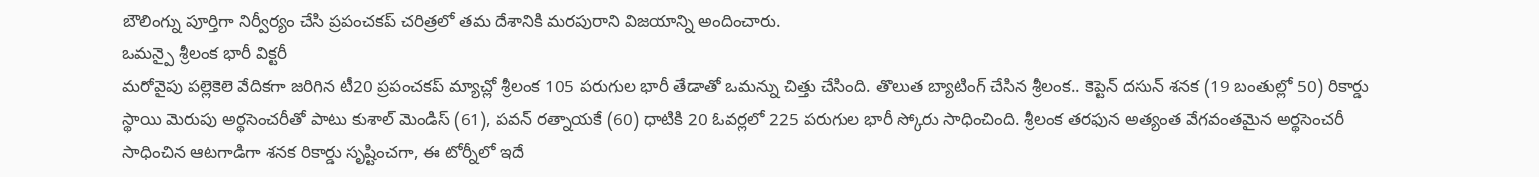బౌలింగ్ను పూర్తిగా నిర్వీర్యం చేసి ప్రపంచకప్ చరిత్రలో తమ దేశానికి మరపురాని విజయాన్ని అందించారు.
ఒమన్పై శ్రీలంక భారీ విక్టరీ
మరోవైపు పల్లెకెలె వేదికగా జరిగిన టీ20 ప్రపంచకప్ మ్యాచ్లో శ్రీలంక 105 పరుగుల భారీ తేడాతో ఒమన్ను చిత్తు చేసింది. తొలుత బ్యాటింగ్ చేసిన శ్రీలంక.. కెప్టెన్ దసున్ శనక (19 బంతుల్లో 50) రికార్డు స్థాయి మెరుపు అర్థసెంచరీతో పాటు కుశాల్ మెండిస్ (61), పవన్ రత్నాయకే (60) ధాటికి 20 ఓవర్లలో 225 పరుగుల భారీ స్కోరు సాధించింది. శ్రీలంక తరఫున అత్యంత వేగవంతమైన అర్థసెంచరీ సాధించిన ఆటగాడిగా శనక రికార్డు సృష్టించగా, ఈ టోర్నీలో ఇదే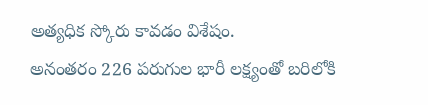అత్యధిక స్కోరు కావడం విశేషం.
అనంతరం 226 పరుగుల భారీ లక్ష్యంతో బరిలోకి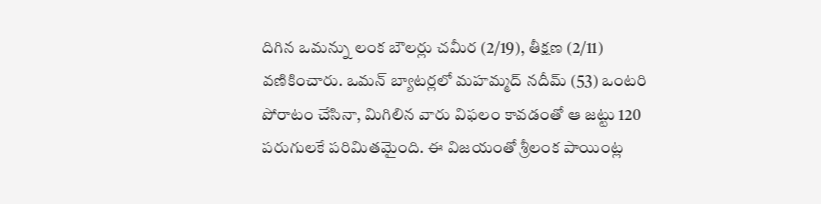దిగిన ఒమన్ను లంక బౌలర్లు చమీర (2/19), తీక్షణ (2/11) వణికించారు. ఒమన్ బ్యాటర్లలో మహమ్మద్ నదీమ్ (53) ఒంటరి పోరాటం చేసినా, మిగిలిన వారు విఫలం కావడంతో ఆ జట్టు 120 పరుగులకే పరిమితమైంది. ఈ విజయంతో శ్రీలంక పాయింట్ల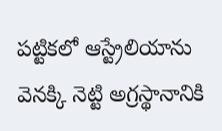పట్టికలో ఆస్ట్రేలియాను వెనక్కి నెట్టి అగ్రస్థానానికి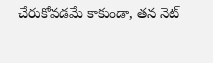చేరుకోవడమే కాకుండా, తన నెట్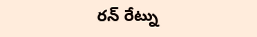రన్ రేట్ను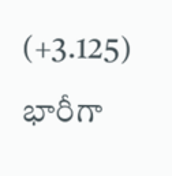(+3.125) భారీగా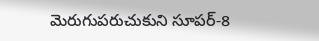మెరుగుపరుచుకుని సూపర్-8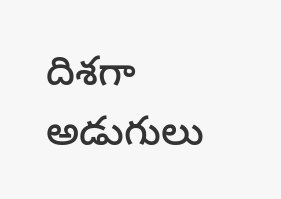దిశగా అడుగులు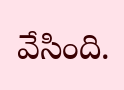వేసింది.